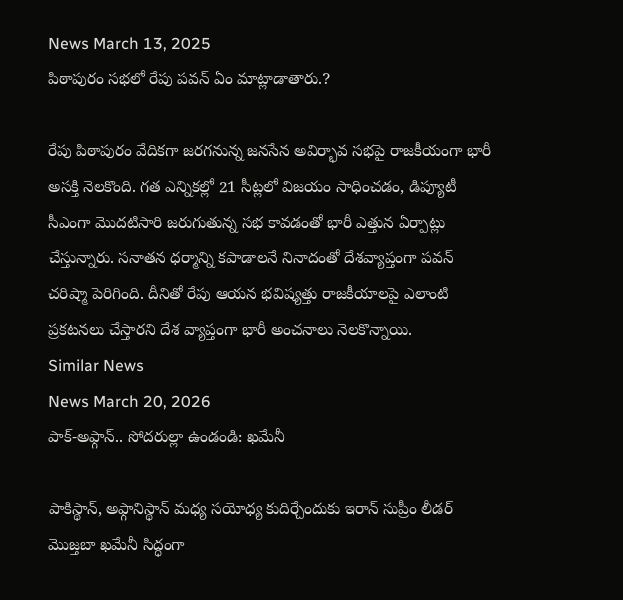News March 13, 2025
పిఠాపురం సభలో రేపు పవన్ ఏం మాట్లాడాతారు.?

రేపు పిఠాపురం వేదికగా జరగనున్న జనసేన అవిర్భావ సభపై రాజకీయంగా భారీ అసక్తి నెలకొంది. గత ఎన్నికల్లో 21 సీట్లలో విజయం సాధించడం, డిప్యూటీ సీఎంగా మొదటిసారి జరుగుతున్న సభ కావడంతో భారీ ఎత్తున ఏర్పాట్లు చేస్తున్నారు. సనాతన ధర్మాన్ని కపాడాలనే నినాదంతో దేశవ్యాప్తంగా పవన్ చరిష్మా పెరిగింది. దీనితో రేపు ఆయన భవిష్యత్తు రాజకీయాలపై ఎలాంటి ప్రకటనలు చేస్తారని దేశ వ్యాప్తంగా భారీ అంచనాలు నెలకొన్నాయి.
Similar News
News March 20, 2026
పాక్-అఫ్గాన్.. సోదరుల్లా ఉండండి: ఖమేనీ

పాకిస్థాన్, అఫ్గానిస్థాన్ మధ్య సయోధ్య కుదిర్చేందుకు ఇరాన్ సుప్రీం లీడర్ మొజ్తబా ఖమేనీ సిద్ధంగా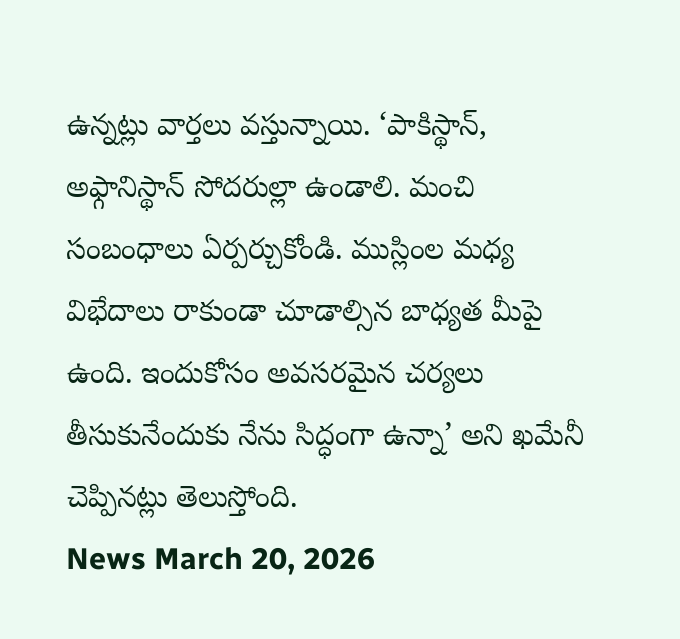ఉన్నట్లు వార్తలు వస్తున్నాయి. ‘పాకిస్థాన్, అఫ్గానిస్థాన్ సోదరుల్లా ఉండాలి. మంచి సంబంధాలు ఏర్పర్చుకోండి. ముస్లింల మధ్య విభేదాలు రాకుండా చూడాల్సిన బాధ్యత మీపై ఉంది. ఇందుకోసం అవసరమైన చర్యలు తీసుకునేందుకు నేను సిద్ధంగా ఉన్నా’ అని ఖమేనీ చెప్పినట్లు తెలుస్తోంది.
News March 20, 2026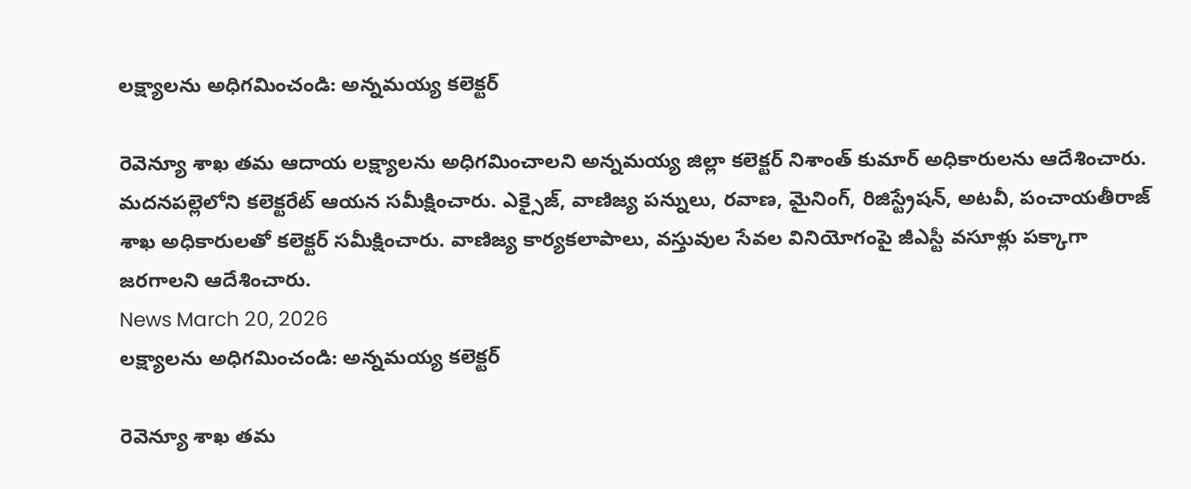లక్ష్యాలను అధిగమించండి: అన్నమయ్య కలెక్టర్

రెవెన్యూ శాఖ తమ ఆదాయ లక్ష్యాలను అధిగమించాలని అన్నమయ్య జిల్లా కలెక్టర్ నిశాంత్ కుమార్ అధికారులను ఆదేశించారు. మదనపల్లెలోని కలెక్టరేట్ ఆయన సమీక్షించారు. ఎక్సైజ్, వాణిజ్య పన్నులు, రవాణ, మైనింగ్, రిజిస్ట్రేషన్, అటవీ, పంచాయతీరాజ్ శాఖ అధికారులతో కలెక్టర్ సమీక్షించారు. వాణిజ్య కార్యకలాపాలు, వస్తువుల సేవల వినియోగంపై జీఎస్టీ వసూళ్లు పక్కాగా జరగాలని ఆదేశించారు.
News March 20, 2026
లక్ష్యాలను అధిగమించండి: అన్నమయ్య కలెక్టర్

రెవెన్యూ శాఖ తమ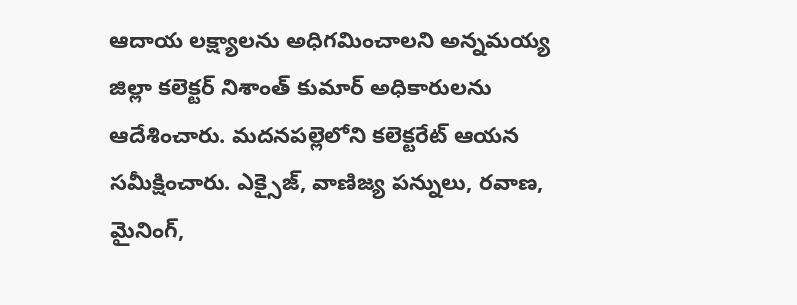ఆదాయ లక్ష్యాలను అధిగమించాలని అన్నమయ్య జిల్లా కలెక్టర్ నిశాంత్ కుమార్ అధికారులను ఆదేశించారు. మదనపల్లెలోని కలెక్టరేట్ ఆయన సమీక్షించారు. ఎక్సైజ్, వాణిజ్య పన్నులు, రవాణ, మైనింగ్,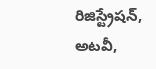రిజిస్ట్రేషన్, అటవీ,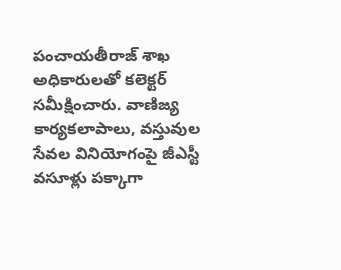పంచాయతీరాజ్ శాఖ అధికారులతో కలెక్టర్ సమీక్షించారు. వాణిజ్య కార్యకలాపాలు, వస్తువుల సేవల వినియోగంపై జీఎస్టీ వసూళ్లు పక్కాగా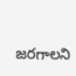జరగాలని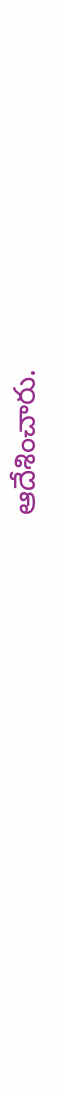ఆదేశించారు.